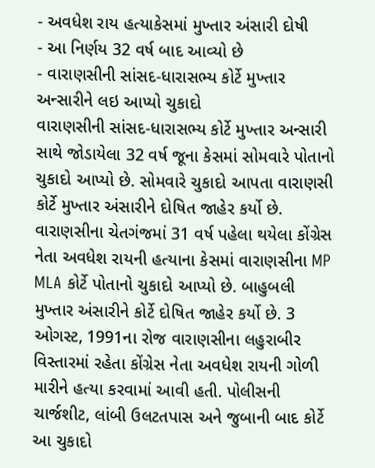- અવધેશ રાય હત્યાકેસમાં મુખ્તાર અંસારી દોષી
- આ નિર્ણય 32 વર્ષ બાદ આવ્યો છે
- વારાણસીની સાંસદ-ધારાસભ્ય કોર્ટે મુખ્તાર અન્સારીને લઇ આપ્યો ચુકાદો
વારાણસીની સાંસદ-ધારાસભ્ય કોર્ટે મુખ્તાર અન્સારી સાથે જોડાયેલા 32 વર્ષ જૂના કેસમાં સોમવારે પોતાનો ચુકાદો આપ્યો છે. સોમવારે ચુકાદો આપતા વારાણસી કોર્ટે મુખ્તાર અંસારીને દોષિત જાહેર કર્યો છે. વારાણસીના ચેતગંજમાં 31 વર્ષ પહેલા થયેલા કોંગ્રેસ નેતા અવધેશ રાયની હત્યાના કેસમાં વારાણસીના MP MLA કોર્ટે પોતાનો ચુકાદો આપ્યો છે. બાહુબલી મુખ્તાર અંસારીને કોર્ટે દોષિત જાહેર કર્યો છે. 3 ઓગસ્ટ, 1991ના રોજ વારાણસીના લહુરાબીર વિસ્તારમાં રહેતા કોંગ્રેસ નેતા અવધેશ રાયની ગોળી મારીને હત્યા કરવામાં આવી હતી. પોલીસની ચાર્જશીટ, લાંબી ઉલટતપાસ અને જુબાની બાદ કોર્ટે આ ચુકાદો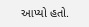આપ્યો હતો.